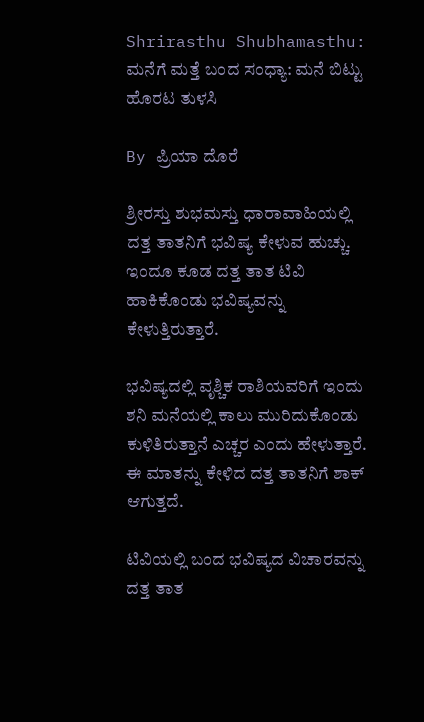Shrirasthu Shubhamasthu: ಮನೆಗೆ ಮತ್ತೆ ಬಂದ ಸಂಧ್ಯಾ: ಮನೆ ಬಿಟ್ಟು ಹೊರಟ ತುಳಸಿ

By ಪ್ರಿಯಾ ದೊರೆ

ಶ್ರೀರಸ್ತು ಶುಭಮಸ್ತು ಧಾರಾವಾಹಿಯಲ್ಲಿ ದತ್ತ ತಾತನಿಗೆ ಭವಿಷ್ಯ ಕೇಳುವ ಹುಚ್ಚು. ಇಂದೂ ಕೂಡ ದತ್ತ ತಾತ ಟಿವಿ ಹಾಕಿಕೊಂಡು ಭವಿಷ್ಯವನ್ನು ಕೇಳುತ್ತಿರುತ್ತಾರೆ.

ಭವಿಷ್ಯದಲ್ಲಿ ವೃಶ್ಚಿಕ ರಾಶಿಯವರಿಗೆ ಇಂದು ಶನಿ ಮನೆಯಲ್ಲಿ ಕಾಲು ಮುರಿದುಕೊಂಡು ಕುಳಿತಿರುತ್ತಾನೆ ಎಚ್ಚರ ಎಂದು ಹೇಳುತ್ತಾರೆ. ಈ ಮಾತನ್ನು ಕೇಳಿದ ದತ್ತ ತಾತನಿಗೆ ಶಾಕ್ ಆಗುತ್ತದೆ.

ಟಿವಿಯಲ್ಲಿ ಬಂದ ಭವಿಷ್ಯದ ವಿಚಾರವನ್ನು ದತ್ತ ತಾತ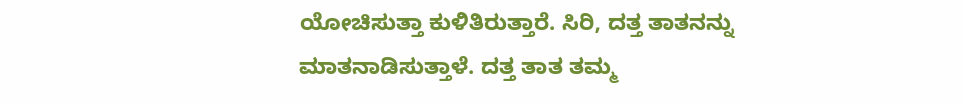ಯೋಚಿಸುತ್ತಾ ಕುಳಿತಿರುತ್ತಾರೆ. ಸಿರಿ, ದತ್ತ ತಾತನನ್ನು ಮಾತನಾಡಿಸುತ್ತಾಳೆ. ದತ್ತ ತಾತ ತಮ್ಮ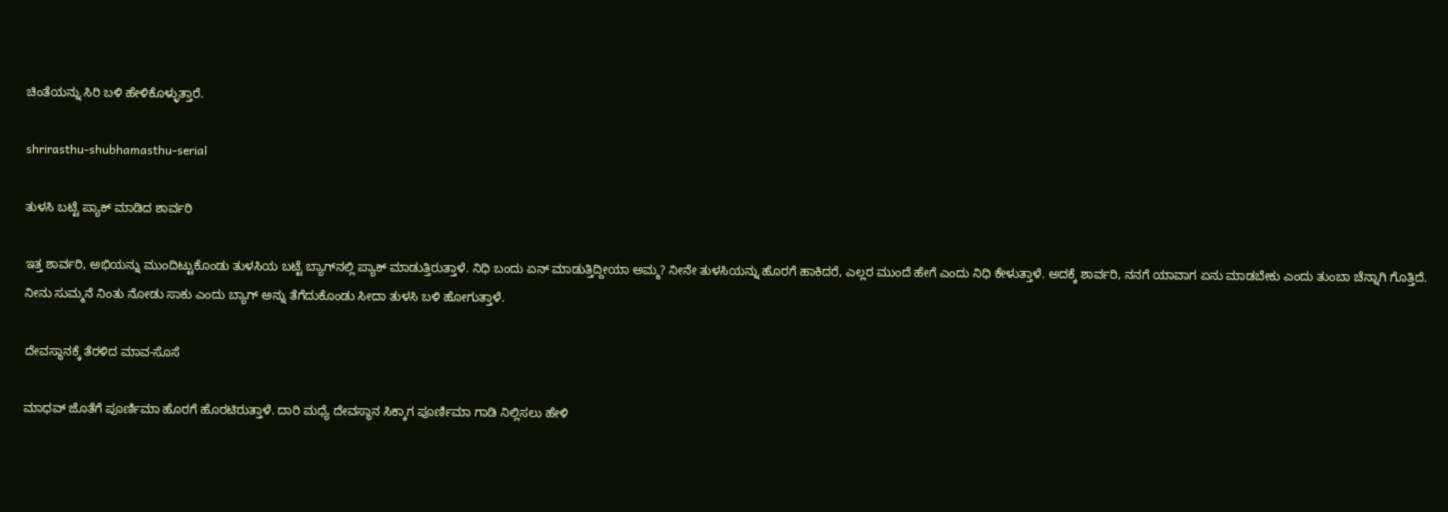ಚಿಂತೆಯನ್ನು ಸಿರಿ ಬಳಿ ಹೇಳಿಕೊಳ್ಳುತ್ತಾರೆ.

shrirasthu-shubhamasthu-serial

ತುಳಸಿ ಬಟ್ಟೆ ಪ್ಯಾಕ್ ಮಾಡಿದ ಶಾರ್ವರಿ

ಇತ್ತ ಶಾರ್ವರಿ, ಅಭಿಯನ್ನು ಮುಂದಿಟ್ಟುಕೊಂಡು ತುಳಸಿಯ ಬಟ್ಟೆ ಬ್ಯಾಗ್‌ನಲ್ಲಿ ಪ್ಯಾಕ್ ಮಾಡುತ್ತಿರುತ್ತಾಳೆ. ನಿಧಿ ಬಂದು ಏನ್ ಮಾಡುತ್ತಿದ್ದೀಯಾ ಅಮ್ಮ? ನೀನೇ ತುಳಸಿಯನ್ನು ಹೊರಗೆ ಹಾಕಿದರೆ, ಎಲ್ಲರ ಮುಂದೆ ಹೇಗೆ ಎಂದು ನಿಧಿ ಕೇಳುತ್ತಾಳೆ. ಅದಕ್ಕೆ ಶಾರ್ವರಿ, ನನಗೆ ಯಾವಾಗ ಏನು ಮಾಡಬೇಕು ಎಂದು ತುಂಬಾ ಚೆನ್ನಾಗಿ ಗೊತ್ತಿದೆ. ನೀನು ಸುಮ್ಮನೆ ನಿಂತು ನೋಡು ಸಾಕು ಎಂದು ಬ್ಯಾಗ್ ಅನ್ನು ತೆಗೆದುಕೊಂಡು ಸೀದಾ ತುಳಸಿ ಬಳಿ ಹೋಗುತ್ತಾಳೆ.

ದೇವಸ್ಥಾನಕ್ಕೆ ತೆರಳಿದ ಮಾವ-ಸೊಸೆ

ಮಾಧವ್ ಜೊತೆಗೆ ಪೂರ್ಣಿಮಾ ಹೊರಗೆ ಹೊರಟಿರುತ್ತಾಳೆ. ದಾರಿ ಮಧ್ಯೆ ದೇವಸ್ಥಾನ ಸಿಕ್ಕಾಗ ಪೂರ್ಣಿಮಾ ಗಾಡಿ ನಿಲ್ಲಿಸಲು ಹೇಳಿ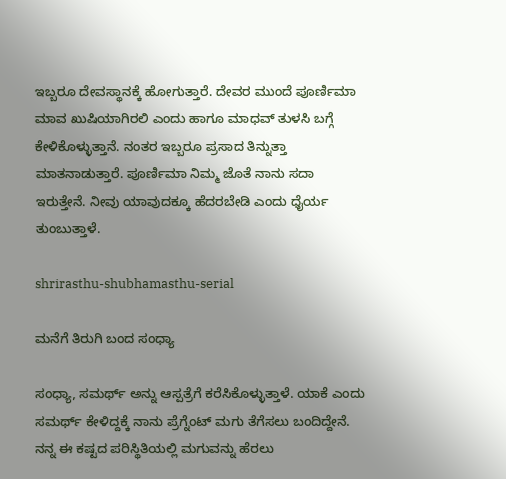ಇಬ್ಬರೂ ದೇವಸ್ಥಾನಕ್ಕೆ ಹೋಗುತ್ತಾರೆ. ದೇವರ ಮುಂದೆ ಪೂರ್ಣಿಮಾ ಮಾವ ಖುಷಿಯಾಗಿರಲಿ ಎಂದು ಹಾಗೂ ಮಾಧವ್ ತುಳಸಿ ಬಗ್ಗೆ ಕೇಳಿಕೊಳ್ಳುತ್ತಾನೆ. ನಂತರ ಇಬ್ಬರೂ ಪ್ರಸಾದ ತಿನ್ನುತ್ತಾ ಮಾತನಾಡುತ್ತಾರೆ. ಪೂರ್ಣಿಮಾ ನಿಮ್ಮ ಜೊತೆ ನಾನು ಸದಾ ಇರುತ್ತೇನೆ. ನೀವು ಯಾವುದಕ್ಕೂ ಹೆದರಬೇಡಿ ಎಂದು ಧೈರ್ಯ ತುಂಬುತ್ತಾಳೆ.

shrirasthu-shubhamasthu-serial

ಮನೆಗೆ ತಿರುಗಿ ಬಂದ ಸಂಧ್ಯಾ

ಸಂಧ್ಯಾ, ಸಮರ್ಥ್ ಅನ್ನು ಆಸ್ಪತ್ರೆಗೆ ಕರೆಸಿಕೊಳ್ಳುತ್ತಾಳೆ. ಯಾಕೆ ಎಂದು ಸಮರ್ಥ್ ಕೇಳಿದ್ದಕ್ಕೆ ನಾನು ಪ್ರೆಗ್ನೆಂಟ್ ಮಗು ತೆಗೆಸಲು ಬಂದಿದ್ದೇನೆ. ನನ್ನ ಈ ಕಷ್ಟದ ಪರಿಸ್ಥಿತಿಯಲ್ಲಿ ಮಗುವನ್ನು ಹೆರಲು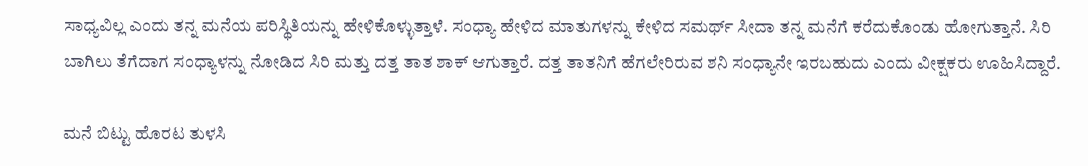ಸಾಧ್ಯವಿಲ್ಲ ಎಂದು ತನ್ನ ಮನೆಯ ಪರಿಸ್ಥಿತಿಯನ್ನು ಹೇಳಿಕೊಳ್ಳುತ್ತಾಳೆ. ಸಂಧ್ಯಾ ಹೇಳಿದ ಮಾತುಗಳನ್ನು ಕೇಳಿದ ಸಮರ್ಥ್ ಸೀದಾ ತನ್ನ ಮನೆಗೆ ಕರೆದುಕೊಂಡು ಹೋಗುತ್ತಾನೆ. ಸಿರಿ ಬಾಗಿಲು ತೆಗೆದಾಗ ಸಂಧ್ಯಾಳನ್ನು ನೋಡಿದ ಸಿರಿ ಮತ್ತು ದತ್ತ ತಾತ ಶಾಕ್ ಆಗುತ್ತಾರೆ. ದತ್ತ ತಾತನಿಗೆ ಹೆಗಲೇರಿರುವ ಶನಿ ಸಂಧ್ಯಾನೇ ಇರಬಹುದು ಎಂದು ವೀಕ್ಷಕರು ಊಹಿಸಿದ್ದಾರೆ.

ಮನೆ ಬಿಟ್ಟು ಹೊರಟ ತುಳಸಿ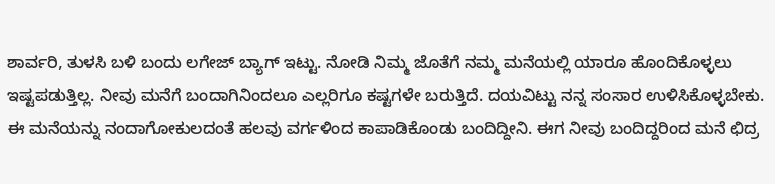ಶಾರ್ವರಿ, ತುಳಸಿ ಬಳಿ ಬಂದು ಲಗೇಜ್ ಬ್ಯಾಗ್ ಇಟ್ಟು. ನೋಡಿ ನಿಮ್ಮ ಜೊತೆಗೆ ನಮ್ಮ ಮನೆಯಲ್ಲಿ ಯಾರೂ ಹೊಂದಿಕೊಳ್ಳಲು ಇಷ್ಟಪಡುತ್ತಿಲ್ಲ. ನೀವು ಮನೆಗೆ ಬಂದಾಗಿನಿಂದಲೂ ಎಲ್ಲರಿಗೂ ಕಷ್ಟಗಳೇ ಬರುತ್ತಿದೆ. ದಯವಿಟ್ಟು ನನ್ನ ಸಂಸಾರ ಉಳಿಸಿಕೊಳ್ಳಬೇಕು. ಈ ಮನೆಯನ್ನು ನಂದಾಗೋಕುಲದಂತೆ ಹಲವು ವರ್ಗಳಿಂದ ಕಾಪಾಡಿಕೊಂಡು ಬಂದಿದ್ದೀನಿ. ಈಗ ನೀವು ಬಂದಿದ್ದರಿಂದ ಮನೆ ಛಿದ್ರ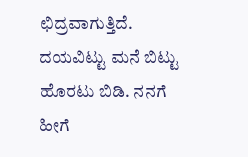ಛಿದ್ರವಾಗುತ್ತಿದೆ. ದಯವಿಟ್ಟು ಮನೆ ಬಿಟ್ಟು ಹೊರಟು ಬಿಡಿ. ನನಗೆ ಹೀಗೆ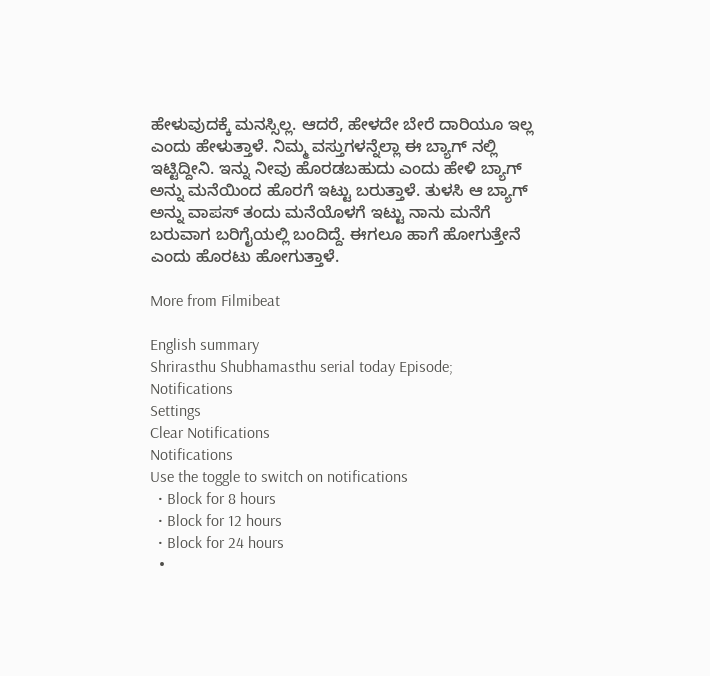ಹೇಳುವುದಕ್ಕೆ ಮನಸ್ಸಿಲ್ಲ. ಆದರೆ, ಹೇಳದೇ ಬೇರೆ ದಾರಿಯೂ ಇಲ್ಲ ಎಂದು ಹೇಳುತ್ತಾಳೆ. ನಿಮ್ಮ ವಸ್ತುಗಳನ್ನೆಲ್ಲಾ ಈ ಬ್ಯಾಗ್ ನಲ್ಲಿ ಇಟ್ಟಿದ್ದೀನಿ. ಇನ್ನು ನೀವು ಹೊರಡಬಹುದು ಎಂದು ಹೇಳಿ ಬ್ಯಾಗ್ ಅನ್ನು ಮನೆಯಿಂದ ಹೊರಗೆ ಇಟ್ಟು ಬರುತ್ತಾಳೆ. ತುಳಸಿ ಆ ಬ್ಯಾಗ್ ಅನ್ನು ವಾಪಸ್ ತಂದು ಮನೆಯೊಳಗೆ ಇಟ್ಟು ನಾನು ಮನೆಗೆ ಬರುವಾಗ ಬರಿಗೈಯಲ್ಲಿ ಬಂದಿದ್ದೆ. ಈಗಲೂ ಹಾಗೆ ಹೋಗುತ್ತೇನೆ ಎಂದು ಹೊರಟು ಹೋಗುತ್ತಾಳೆ.

More from Filmibeat

English summary
Shrirasthu Shubhamasthu serial today Episode;
Notifications
Settings
Clear Notifications
Notifications
Use the toggle to switch on notifications
  • Block for 8 hours
  • Block for 12 hours
  • Block for 24 hours
  •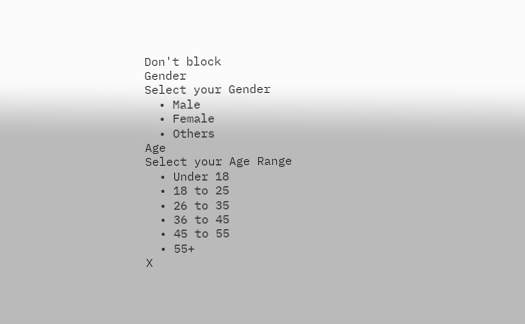Don't block
Gender
Select your Gender
  • Male
  • Female
  • Others
Age
Select your Age Range
  • Under 18
  • 18 to 25
  • 26 to 35
  • 36 to 45
  • 45 to 55
  • 55+
X